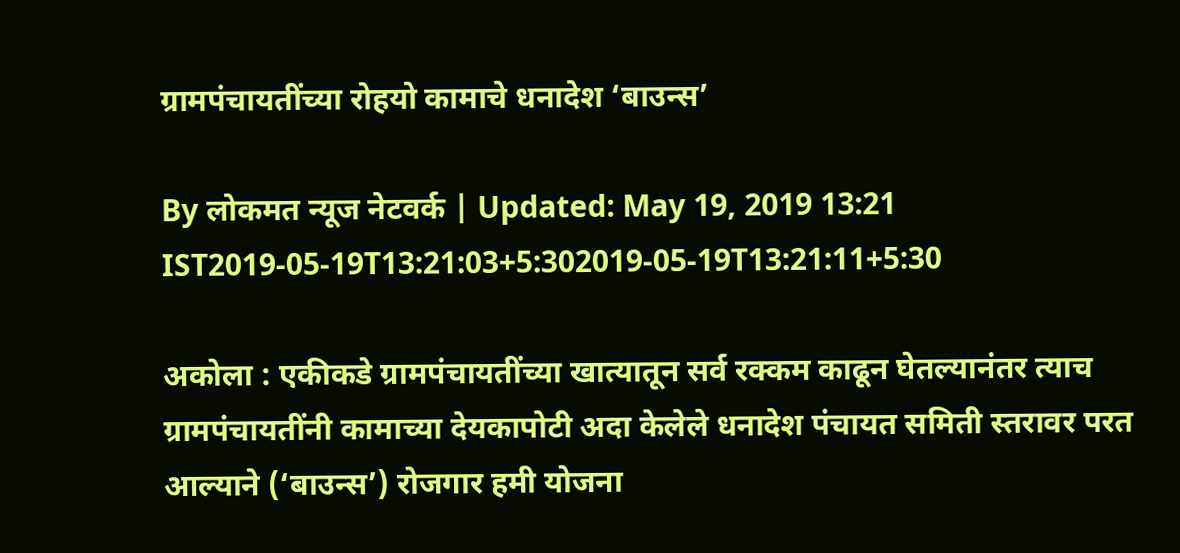ग्रामपंचायतींच्या रोहयो कामाचे धनादेश ‘बाउन्स’

By लोकमत न्यूज नेटवर्क | Updated: May 19, 2019 13:21 IST2019-05-19T13:21:03+5:302019-05-19T13:21:11+5:30

अकोला : एकीकडे ग्रामपंचायतींच्या खात्यातून सर्व रक्कम काढून घेतल्यानंतर त्याच ग्रामपंचायतींनी कामाच्या देयकापोटी अदा केलेले धनादेश पंचायत समिती स्तरावर परत आल्याने (‘बाउन्स’) रोजगार हमी योजना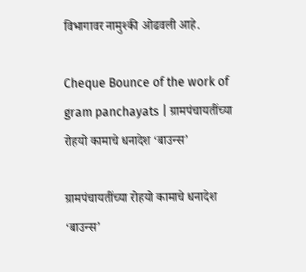विभागावर नामुश्की ओढवली आहे.

Cheque Bounce of the work of gram panchayats | ग्रामपंचायतींच्या रोहयो कामाचे धनादेश ‘बाउन्स’

ग्रामपंचायतींच्या रोहयो कामाचे धनादेश ‘बाउन्स’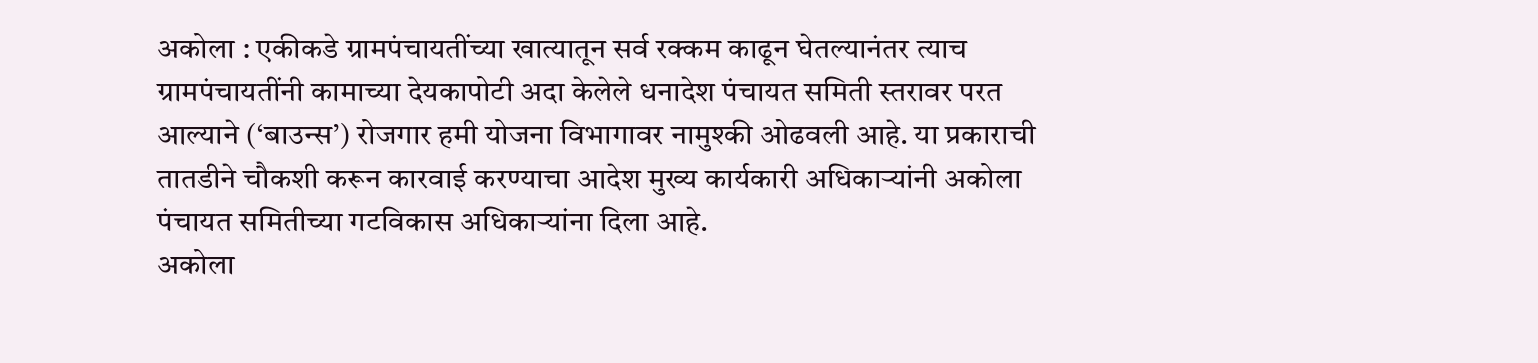अकोला : एकीकडे ग्रामपंचायतींच्या खात्यातून सर्व रक्कम काढून घेतल्यानंतर त्याच ग्रामपंचायतींनी कामाच्या देयकापोटी अदा केलेले धनादेश पंचायत समिती स्तरावर परत आल्याने (‘बाउन्स’) रोजगार हमी योजना विभागावर नामुश्की ओढवली आहे. या प्रकाराची तातडीने चौकशी करून कारवाई करण्याचा आदेश मुख्य कार्यकारी अधिकाऱ्यांनी अकोला पंचायत समितीच्या गटविकास अधिकाऱ्यांना दिला आहे.
अकोला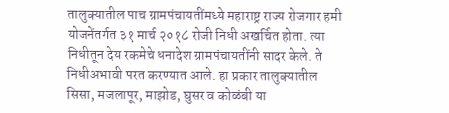तालुक्यातील पाच ग्रामपंचायतींमध्ये महाराष्ट्र राज्य रोजगार हमी योजनेंतर्गत ३१ मार्च २०१८ रोजी निधी अखर्चित होता. त्या निधीतून देय रकमेचे धनादेश ग्रामपंचायतींनी सादर केले. ते निधीअभावी परत करण्यात आले. हा प्रकार तालुक्यातील सिसा, मजलापूर, माझोड, घुसर व कोळंबी या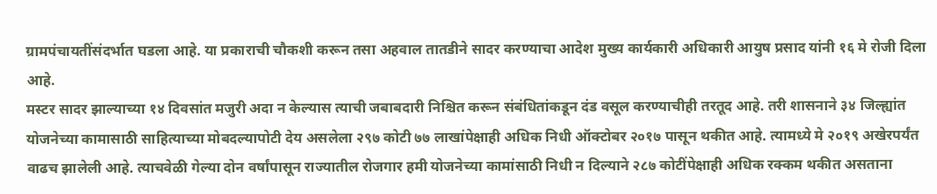ग्रामपंचायतींसंदर्भात घडला आहे. या प्रकाराची चौकशी करून तसा अहवाल तातडीने सादर करण्याचा आदेश मुख्य कार्यकारी अधिकारी आयुष प्रसाद यांनी १६ मे रोजी दिला आहे.
मस्टर सादर झाल्याच्या १४ दिवसांत मजुरी अदा न केल्यास त्याची जबाबदारी निश्चित करून संबंधितांकडून दंड वसूल करण्याचीही तरतूद आहे. तरी शासनाने ३४ जिल्ह्यांत योजनेच्या कामासाठी साहित्याच्या मोबदल्यापोटी देय असलेला २९७ कोटी ७७ लाखांपेक्षाही अधिक निधी ऑक्टोबर २०१७ पासून थकीत आहे. त्यामध्ये मे २०१९ अखेरपर्यंत वाढच झालेली आहे. त्याचवेळी गेल्या दोन वर्षांपासून राज्यातील रोजगार हमी योजनेच्या कामांसाठी निधी न दिल्याने २८७ कोटींपेक्षाही अधिक रक्कम थकीत असताना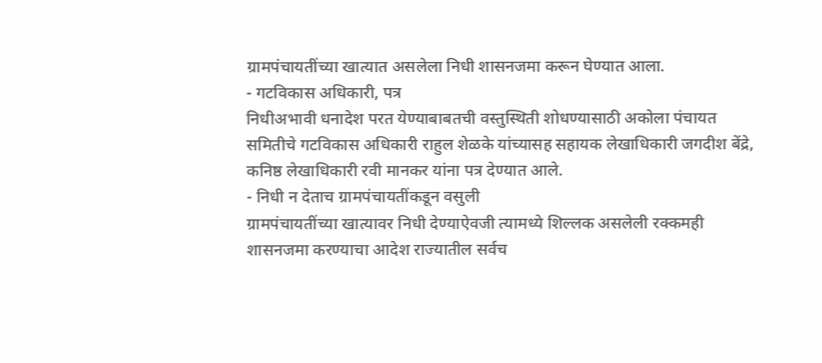ग्रामपंचायतींच्या खात्यात असलेला निधी शासनजमा करून घेण्यात आला.
- गटविकास अधिकारी, पत्र
निधीअभावी धनादेश परत येण्याबाबतची वस्तुस्थिती शोधण्यासाठी अकोला पंचायत समितीचे गटविकास अधिकारी राहुल शेळके यांच्यासह सहायक लेखाधिकारी जगदीश बेंद्रे, कनिष्ठ लेखाधिकारी रवी मानकर यांना पत्र देण्यात आले.
- निधी न देताच ग्रामपंचायतींकडून वसुली
ग्रामपंचायतींच्या खात्यावर निधी देण्याऐवजी त्यामध्ये शिल्लक असलेली रक्कमही शासनजमा करण्याचा आदेश राज्यातील सर्वच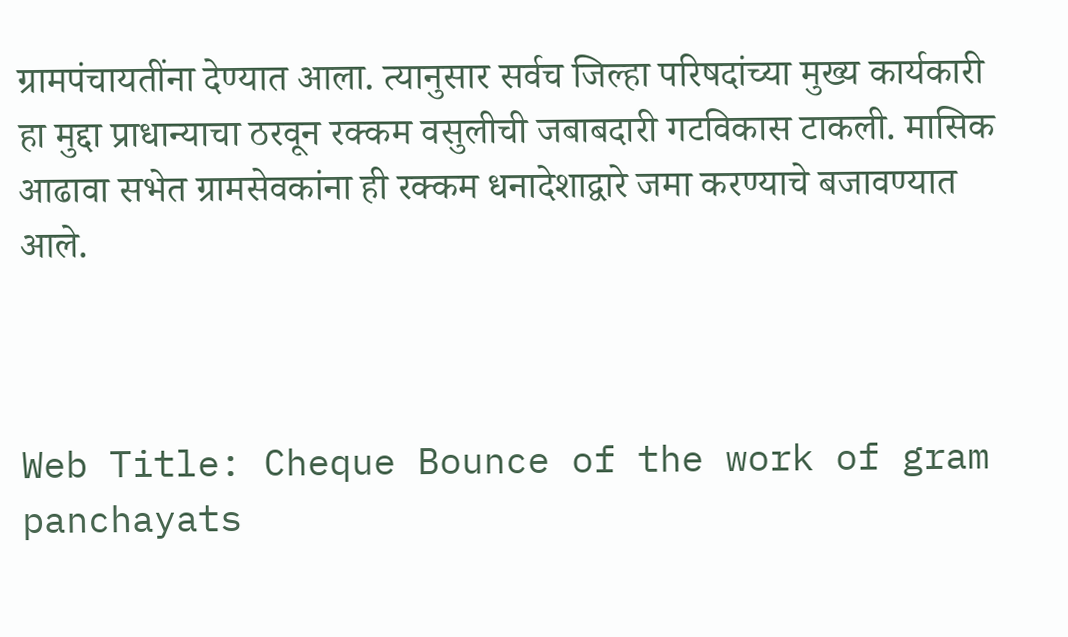ग्रामपंचायतींना देण्यात आला. त्यानुसार सर्वच जिल्हा परिषदांच्या मुख्य कार्यकारी हा मुद्दा प्राधान्याचा ठरवून रक्कम वसुलीची जबाबदारी गटविकास टाकली. मासिक आढावा सभेत ग्रामसेवकांना ही रक्कम धनादेशाद्वारे जमा करण्याचे बजावण्यात आले.



Web Title: Cheque Bounce of the work of gram panchayats